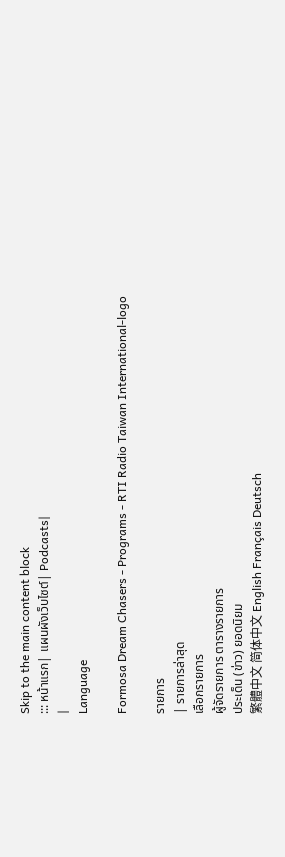Skip to the main content block
::: หน้าแรก| แผนผังเว็บไซต์| Podcasts|
|
Language

Formosa Dream Chasers - Programs - RTI Radio Taiwan International-logo

รายการ
| รายการล่าสุด
เลือกรายการ
ผู้จัดรายการ ตารางรายการ
ประเด็น (ข่าว) ยอดนิยม
繁體中文 简体中文 English Français Deutsch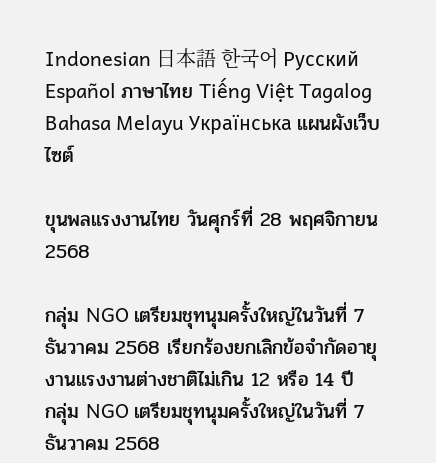Indonesian 日本語 한국어 Русский Español ภาษาไทย Tiếng Việt Tagalog Bahasa Melayu Українська แผนผังเว็บไซต์

ขุนพลแรงงานไทย วันศุกร์ที่ 28 พฤศจิกายน 2568

กลุ่ม NGO เตรียมชุทนุมครั้งใหญ่ในวันที่ 7 ธันวาคม 2568 เรียกร้องยกเลิกข้อจำกัดอายุงานแรงงานต่างชาติไม่เกิน 12 หรือ 14 ปี
กลุ่ม NGO เตรียมชุทนุมครั้งใหญ่ในวันที่ 7 ธันวาคม 2568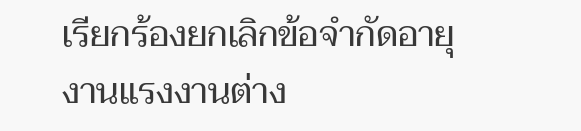เรียกร้องยกเลิกข้อจำกัดอายุงานแรงงานต่าง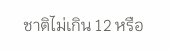ชาติไม่เกิน 12 หรือ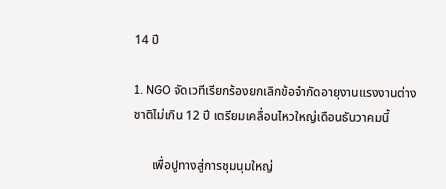14 ปี

1. NGO จัดเวทีเรียกร้องยกเลิกข้อจำกัดอายุงานแรงงานต่างชาติไม่เกิน 12 ปี เตรียมเคลื่อนไหวใหญ่เดือนธันวาคมนี้

      เพื่อปูทางสู่การชุมนุมใหญ่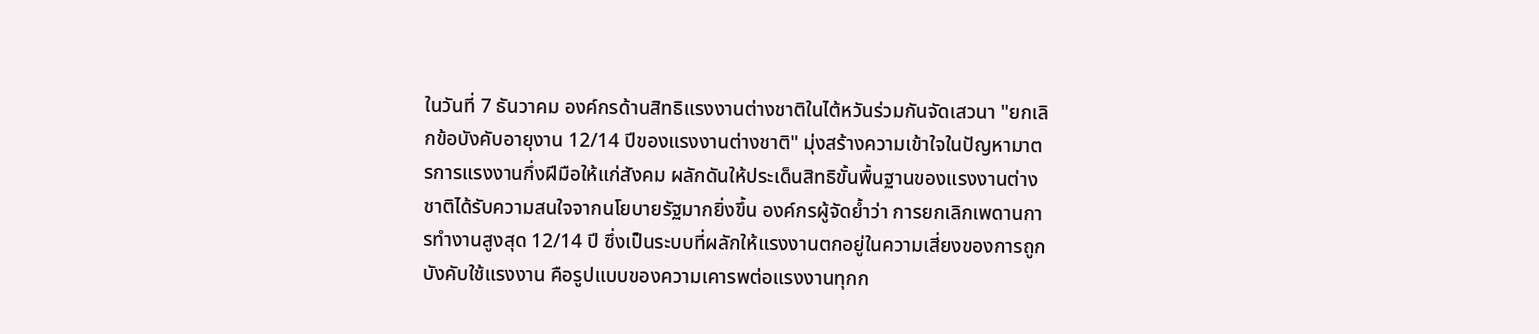ในวันที่ 7 ธันวาคม องค์กรด้านสิทธิแรงงานต่างชาติในไต้หวันร่วมกันจัดเสวนา "ยกเลิกข้อบังคับอายุงาน 12/14 ปีของแรงงานต่างชาติ" มุ่งสร้างความเข้าใจในปัญหามาตรการแรงงานกึ่งฝีมือให้แก่สังคม ผลักดันให้ประเด็นสิทธิขั้นพื้นฐานของแรงงานต่างชาติได้รับความสนใจจากนโยบายรัฐมากยิ่งขึ้น องค์กรผู้จัดย้ำว่า การยกเลิกเพดานการทำงานสูงสุด 12/14 ปี ซึ่งเป็นระบบที่ผลักให้แรงงานตกอยู่ในความเสี่ยงของการถูกบังคับใช้แรงงาน คือรูปแบบของความเคารพต่อแรงงานทุกก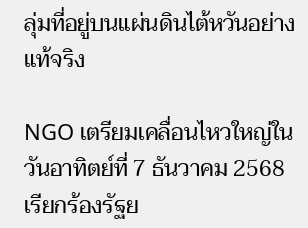ลุ่มที่อยู่บนแผ่นดินไต้หวันอย่างแท้จริง

NGO เตรียมเคลื่อนไหวใหญ่ในวันอาทิตย์ที่ 7 ธันวาคม 2568 เรียกร้องรัฐย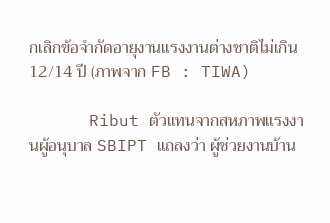กเลิกข้อจำกัดอายุงานแรงงานต่างชาติไม่เกิน 12/14 ปี (ภาพจาก FB : TIWA)

      Ribut ตัวแทนจากสหภาพแรงงานผู้อนุบาล SBIPT แถลงว่า ผู้ช่วยงานบ้าน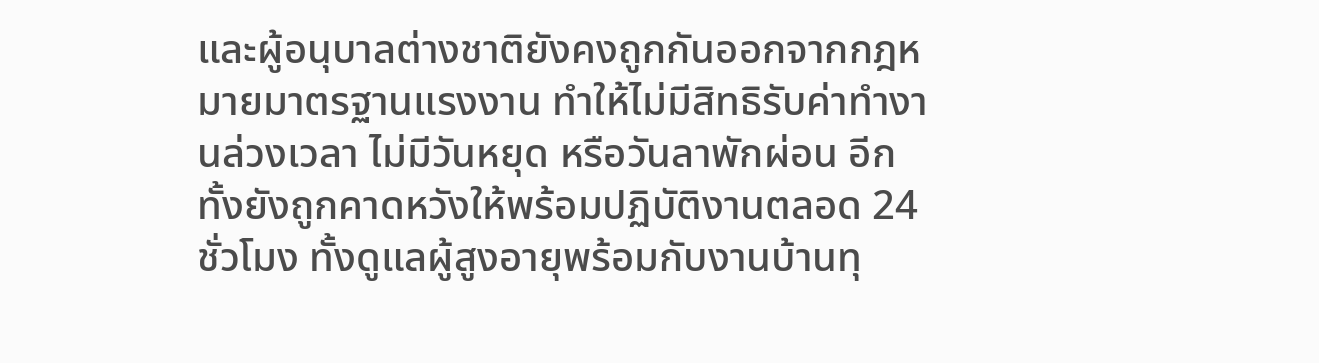และผู้อนุบาลต่างชาติยังคงถูกกันออกจากกฎหมายมาตรฐานแรงงาน ทำให้ไม่มีสิทธิรับค่าทำงานล่วงเวลา ไม่มีวันหยุด หรือวันลาพักผ่อน อีกทั้งยังถูกคาดหวังให้พร้อมปฏิบัติงานตลอด 24 ชั่วโมง ทั้งดูแลผู้สูงอายุพร้อมกับงานบ้านทุ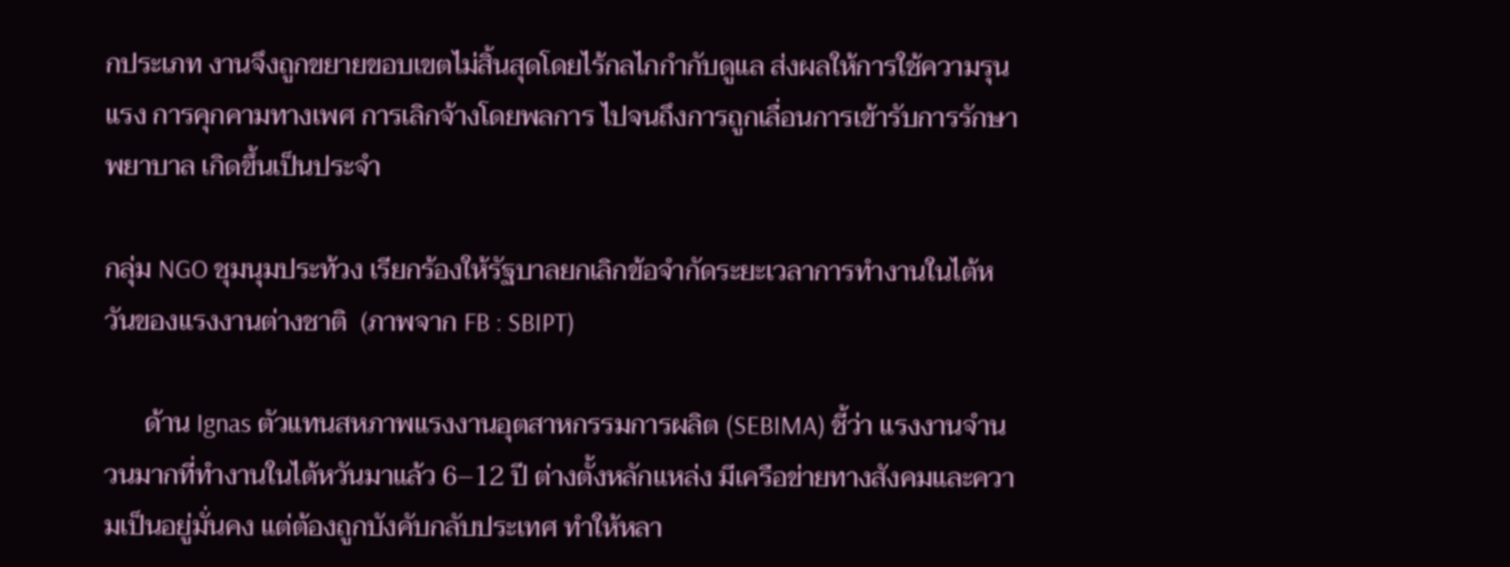กประเภท งานจึงถูกขยายขอบเขตไม่สิ้นสุดโดยไร้กลไกกำกับดูแล ส่งผลให้การใช้ความรุนแรง การคุกคามทางเพศ การเลิกจ้างโดยพลการ ไปจนถึงการถูกเลื่อนการเข้ารับการรักษาพยาบาล เกิดขึ้นเป็นประจำ

กลุ่ม NGO ชุมนุมประท้วง เรียกร้องให้รัฐบาลยกเลิกข้อจำกัดระยะเวลาการทำงานในไต้หวันของแรงงานต่างชาติ  (ภาพจาก FB : SBIPT)

      ด้าน Ignas ตัวแทนสหภาพแรงงานอุตสาหกรรมการผลิต (SEBIMA) ชี้ว่า แรงงานจำนวนมากที่ทำงานในไต้หวันมาแล้ว 6–12 ปี ต่างตั้งหลักแหล่ง มีเครือข่ายทางสังคมและความเป็นอยู่มั่นคง แต่ต้องถูกบังคับกลับประเทศ ทำให้หลา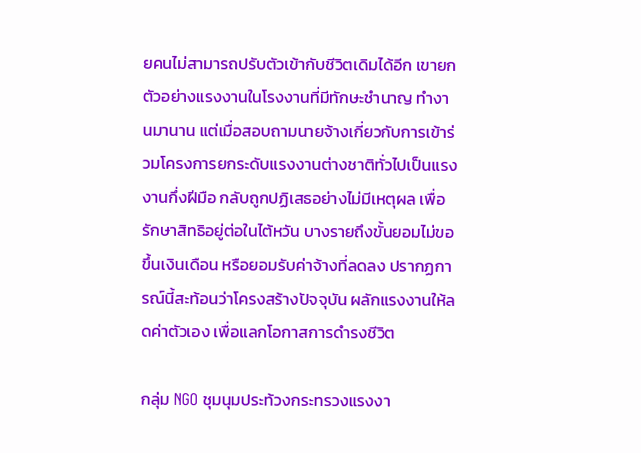ยคนไม่สามารถปรับตัวเข้ากับชีวิตเดิมได้อีก เขายกตัวอย่างแรงงานในโรงงานที่มีทักษะชำนาญ ทำงานมานาน แต่เมื่อสอบถามนายจ้างเกี่ยวกับการเข้าร่วมโครงการยกระดับแรงงานต่างชาติทั่วไปเป็นแรงงานกึ่งฝีมือ กลับถูกปฏิเสธอย่างไม่มีเหตุผล เพื่อรักษาสิทธิอยู่ต่อในไต้หวัน บางรายถึงขั้นยอมไม่ขอขึ้นเงินเดือน หรือยอมรับค่าจ้างที่ลดลง ปรากฏการณ์นี้สะท้อนว่าโครงสร้างปัจจุบัน ผลักแรงงานให้ลดค่าตัวเอง เพื่อแลกโอกาสการดำรงชีวิต

กลุ่ม NGO ชุมนุมประท้วงกระทรวงแรงงา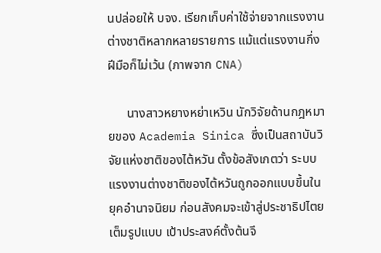นปล่อยให้ บจง. เรียกเก็บค่าใช้จ่ายจากแรงงานต่างชาติหลากหลายรายการ แม้แต่แรงงานกึ่งฝีมือก็ไม่เว้น (ภาพจาก CNA)

      นางสาวหยางหย่าเหวิน นักวิจัยด้านกฎหมายของ Academia Sinica ซึ่งเป็นสถาบันวิจัยแห่งชาติของไต้หวัน ตั้งข้อสังเกตว่า ระบบแรงงานต่างชาติของไต้หวันถูกออกแบบขึ้นในยุคอำนาจนิยม ก่อนสังคมจะเข้าสู่ประชาธิปไตยเต็มรูปแบบ เป้าประสงค์ตั้งต้นจึ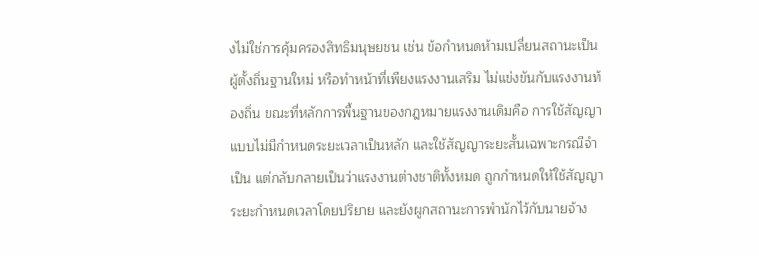งไม่ใช่การคุ้มครองสิทธิมนุษยชน เช่น ข้อกำหนดห้ามเปลี่ยนสถานะเป็นผู้ตั้งถิ่นฐานใหม่ หรือทำหน้าที่เพียงแรงงานเสริม ไม่แข่งขันกับแรงงานท้องถิ่น ขณะที่หลักการพื้นฐานของกฎหมายแรงงานเดิมคือ การใช้สัญญาแบบไม่มีกำหนดระยะเวลาเป็นหลัก และใช้สัญญาระยะสั้นเฉพาะกรณีจำเป็น แต่กลับกลายเป็นว่าแรงงานต่างชาติทั้งหมด ถูกกำหนดให้ใช้สัญญาระยะกำหนดเวลาโดยปริยาย และยังผูกสถานะการพำนักไว้กับนายจ้าง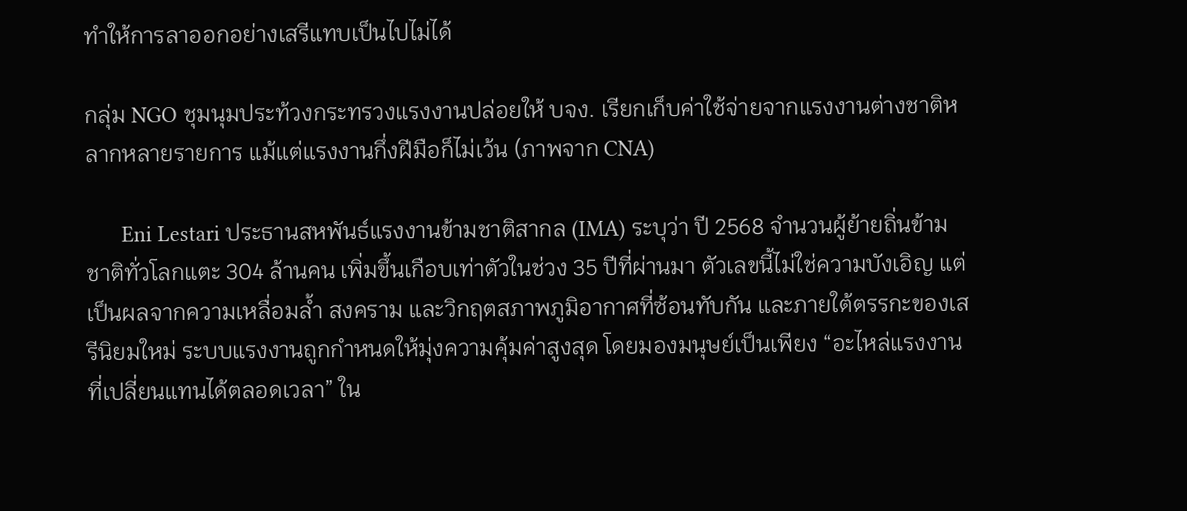ทำให้การลาออกอย่างเสรีแทบเป็นไปไม่ได้

กลุ่ม NGO ชุมนุมประท้วงกระทรวงแรงงานปล่อยให้ บจง. เรียกเก็บค่าใช้จ่ายจากแรงงานต่างชาติหลากหลายรายการ แม้แต่แรงงานกึ่งฝีมือก็ไม่เว้น (ภาพจาก CNA)

      Eni Lestari ประธานสหพันธ์แรงงานข้ามชาติสากล (IMA) ระบุว่า ปี 2568 จำนวนผู้ย้ายถิ่นข้ามชาติทั่วโลกแตะ 304 ล้านคน เพิ่มขึ้นเกือบเท่าตัวในช่วง 35 ปีที่ผ่านมา ตัวเลขนี้ไม่ใช่ความบังเอิญ แต่เป็นผลจากความเหลื่อมล้ำ สงคราม และวิกฤตสภาพภูมิอากาศที่ซ้อนทับกัน และภายใต้ตรรกะของเสรีนิยมใหม่ ระบบแรงงานถูกกำหนดให้มุ่งความคุ้มค่าสูงสุด โดยมองมนุษย์เป็นเพียง “อะไหล่แรงงานที่เปลี่ยนแทนได้ตลอดเวลา” ใน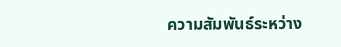ความสัมพันธ์ระหว่าง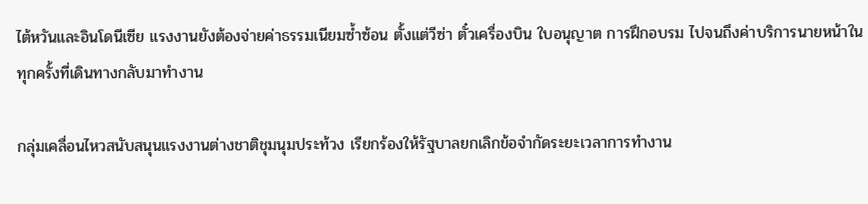ไต้หวันและอินโดนีเซีย แรงงานยังต้องจ่ายค่าธรรมเนียมซ้ำซ้อน ตั้งแต่วีซ่า ตั๋วเครื่องบิน ใบอนุญาต การฝึกอบรม ไปจนถึงค่าบริการนายหน้าในทุกครั้งที่เดินทางกลับมาทำงาน

กลุ่มเคลื่อนไหวสนับสนุนแรงงานต่างชาติชุมนุมประท้วง เรียกร้องให้รัฐบาลยกเลิกข้อจำกัดระยะเวลาการทำงาน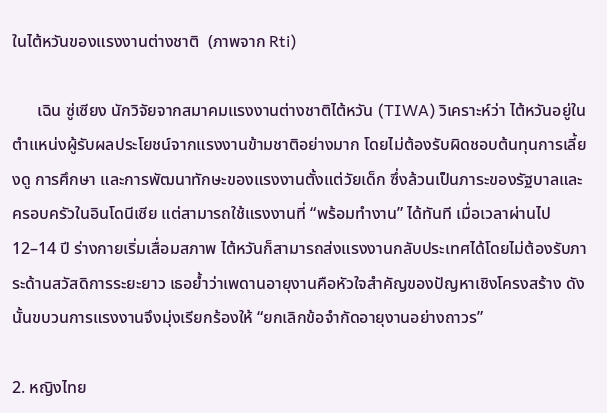ในไต้หวันของแรงงานต่างชาติ  (ภาพจาก Rti)

      เฉิน ซู่เซียง นักวิจัยจากสมาคมแรงงานต่างชาติไต้หวัน (TIWA) วิเคราะห์ว่า ไต้หวันอยู่ในตำแหน่งผู้รับผลประโยชน์จากแรงงานข้ามชาติอย่างมาก โดยไม่ต้องรับผิดชอบต้นทุนการเลี้ยงดู การศึกษา และการพัฒนาทักษะของแรงงานตั้งแต่วัยเด็ก ซึ่งล้วนเป็นภาระของรัฐบาลและครอบครัวในอินโดนีเซีย แต่สามารถใช้แรงงานที่ “พร้อมทำงาน” ได้ทันที เมื่อเวลาผ่านไป 12–14 ปี ร่างกายเริ่มเสื่อมสภาพ ไต้หวันก็สามารถส่งแรงงานกลับประเทศได้โดยไม่ต้องรับภาระด้านสวัสดิการระยะยาว เธอย้ำว่าเพดานอายุงานคือหัวใจสำคัญของปัญหาเชิงโครงสร้าง ดังนั้นขบวนการแรงงานจึงมุ่งเรียกร้องให้ “ยกเลิกข้อจำกัดอายุงานอย่างถาวร”

2. หญิงไทย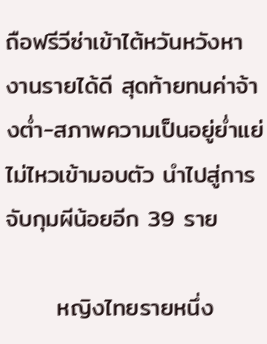ถือฟรีวีซ่าเข้าไต้หวันหวังหางานรายได้ดี สุดท้ายทนค่าจ้างต่ำ-สภาพความเป็นอยู่ย่ำแย่ไม่ไหวเข้ามอบตัว นำไปสู่การจับกุมผีน้อยอีก 39 ราย

      หญิงไทยรายหนึ่ง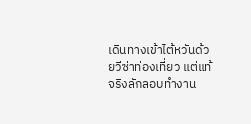เดินทางเข้าไต้หวันด้วยวีซ่าท่องเที่ยว แต่แท้จริงลักลอบทำงาน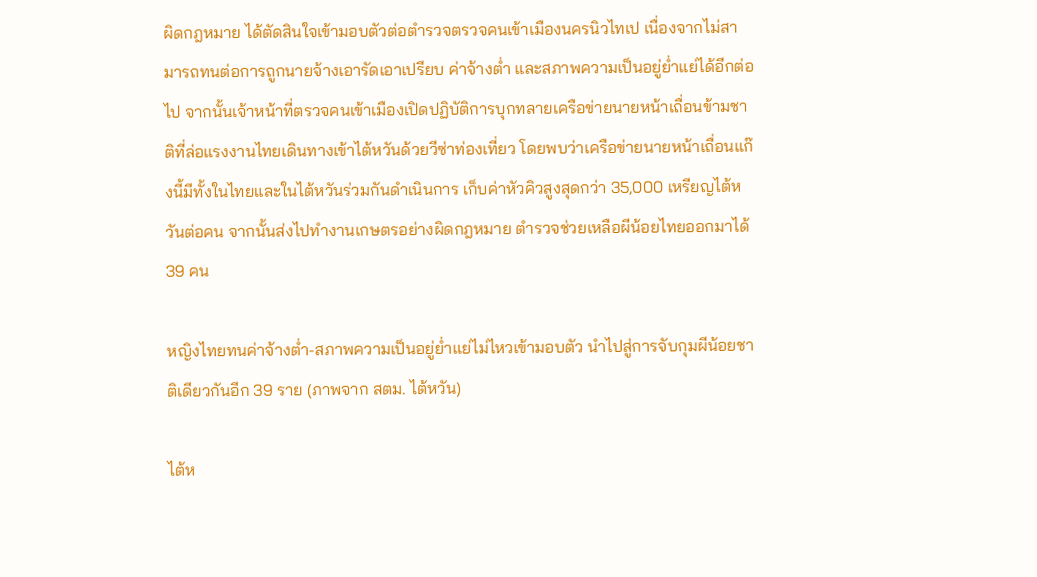ผิดกฎหมาย ได้ตัดสินใจเข้ามอบตัวต่อตำรวจตรวจคนเข้าเมืองนครนิวไทเป เนื่องจากไม่สามารถทนต่อการถูกนายจ้างเอารัดเอาเปรียบ ค่าจ้างต่ำ และสภาพความเป็นอยู่ย่ำแย่ได้อีกต่อไป จากนั้นเจ้าหน้าที่ตรวจคนเข้าเมืองเปิดปฏิบัติการบุกทลายเครือข่ายนายหน้าเถื่อนข้ามชาติที่ล่อแรงงานไทยเดินทางเข้าไต้หวันด้วยวีซ่าท่องเที่ยว โดยพบว่าเครือข่ายนายหน้าเถื่อนแก๊งนี้มีทั้งในไทยและในไต้หวันร่วมกันดำเนินการ เก็บค่าหัวคิวสูงสุดกว่า 35,000 เหรียญไต้หวันต่อคน จากนั้นส่งไปทำงานเกษตรอย่างผิดกฎหมาย ตำรวจช่วยเหลือผีน้อยไทยออกมาได้ 39 คน

หญิงไทยทนค่าจ้างต่ำ-สภาพความเป็นอยู่ย่ำแย่ไม่ไหวเข้ามอบตัว นำไปสู่การจับกุมผีน้อยชาติเดียวกันอีก 39 ราย (ภาพจาก สตม. ไต้หวัน)

ไต้ห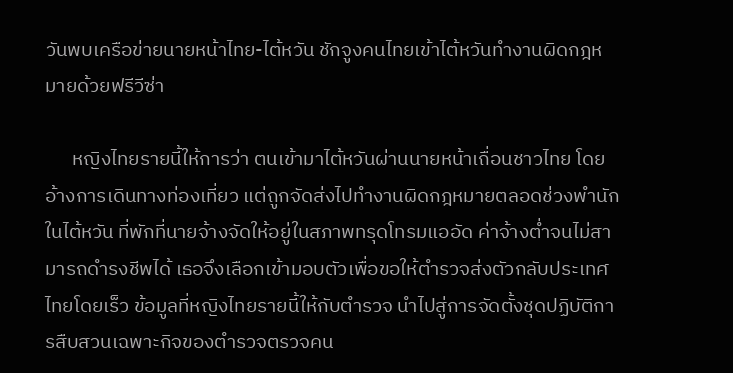วันพบเครือข่ายนายหน้าไทย-ไต้หวัน ชักจูงคนไทยเข้าไต้หวันทำงานผิดกฎหมายด้วยฟรีวีซ่า

      หญิงไทยรายนี้ให้การว่า ตนเข้ามาไต้หวันผ่านนายหน้าเถื่อนชาวไทย โดยอ้างการเดินทางท่องเที่ยว แต่ถูกจัดส่งไปทำงานผิดกฎหมายตลอดช่วงพำนักในไต้หวัน ที่พักที่นายจ้างจัดให้อยู่ในสภาพทรุดโทรมแออัด ค่าจ้างต่ำจนไม่สามารถดำรงชีพได้ เธอจึงเลือกเข้ามอบตัวเพื่อขอให้ตำรวจส่งตัวกลับประเทศไทยโดยเร็ว ข้อมูลที่หญิงไทยรายนี้ให้กับตำรวจ นำไปสู่การจัดตั้งชุดปฏิบัติการสืบสวนเฉพาะกิจของตำรวจตรวจคน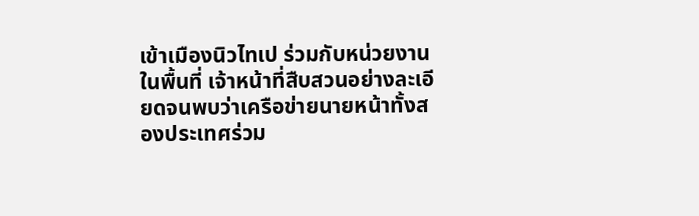เข้าเมืองนิวไทเป ร่วมกับหน่วยงานในพื้นที่ เจ้าหน้าที่สืบสวนอย่างละเอียดจนพบว่าเครือข่ายนายหน้าทั้งสองประเทศร่วม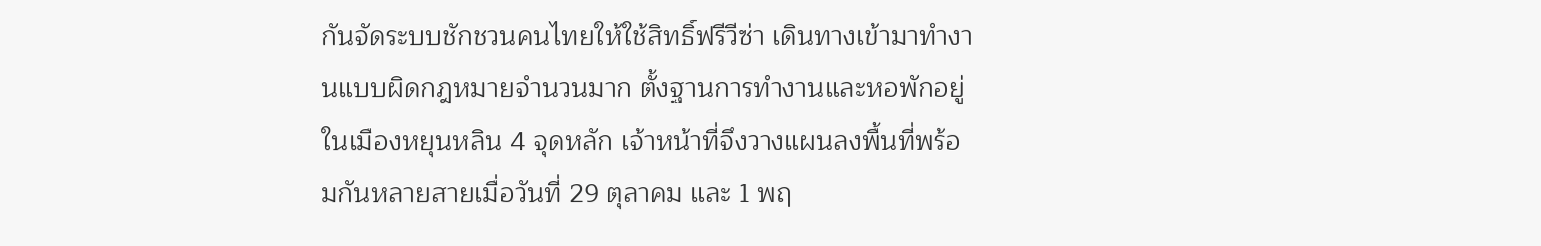กันจัดระบบชักชวนคนไทยให้ใช้สิทธิ์ฟรีวีซ่า เดินทางเข้ามาทำงานแบบผิดกฎหมายจำนวนมาก ตั้งฐานการทำงานและหอพักอยู่ในเมืองหยุนหลิน 4 จุดหลัก เจ้าหน้าที่จึงวางแผนลงพื้นที่พร้อมกันหลายสายเมื่อวันที่ 29 ตุลาคม และ 1 พฤ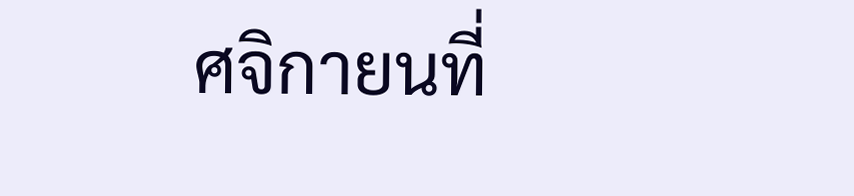ศจิกายนที่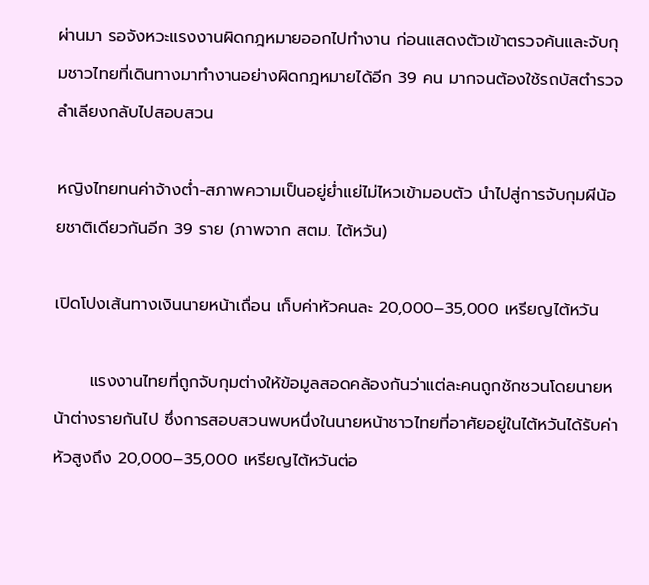ผ่านมา รอจังหวะแรงงานผิดกฎหมายออกไปทำงาน ก่อนแสดงตัวเข้าตรวจค้นและจับกุมชาวไทยที่เดินทางมาทำงานอย่างผิดกฎหมายได้อีก 39 คน มากจนต้องใช้รถบัสตำรวจลำเลียงกลับไปสอบสวน

หญิงไทยทนค่าจ้างต่ำ-สภาพความเป็นอยู่ย่ำแย่ไม่ไหวเข้ามอบตัว นำไปสู่การจับกุมผีน้อยชาติเดียวกันอีก 39 ราย (ภาพจาก สตม. ไต้หวัน)

เปิดโปงเส้นทางเงินนายหน้าเถื่อน เก็บค่าหัวคนละ 20,000–35,000 เหรียญไต้หวัน

      แรงงานไทยที่ถูกจับกุมต่างให้ข้อมูลสอดคล้องกันว่าแต่ละคนถูกชักชวนโดยนายหน้าต่างรายกันไป ซึ่งการสอบสวนพบหนึ่งในนายหน้าชาวไทยที่อาศัยอยู่ในไต้หวันได้รับค่าหัวสูงถึง 20,000–35,000 เหรียญไต้หวันต่อ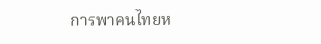การพาคนไทยห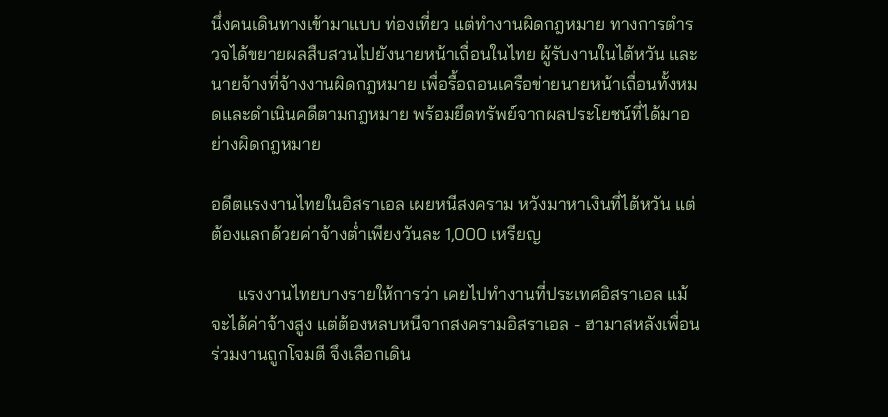นึ่งคนเดินทางเข้ามาแบบ ท่องเที่ยว แต่ทำงานผิดกฎหมาย ทางการตำรวจได้ขยายผลสืบสวนไปยังนายหน้าเถื่อนในไทย ผู้รับงานในไต้หวัน และนายจ้างที่จ้างงานผิดกฎหมาย เพื่อรื้อถอนเครือข่ายนายหน้าเถื่อนทั้งหมดและดำเนินคดีตามกฎหมาย พร้อมยึดทรัพย์จากผลประโยชน์ที่ได้มาอย่างผิดกฎหมาย

อดีตแรงงานไทยในอิสราเอล เผยหนีสงคราม หวังมาหาเงินที่ไต้หวัน แต่ต้องแลกด้วยค่าจ้างต่ำเพียงวันละ 1,000 เหรียญ

      แรงงานไทยบางรายให้การว่า เคยไปทำงานที่ประเทศอิสราเอล แม้จะได้ค่าจ้างสูง แต่ต้องหลบหนีจากสงครามอิสราเอล - ฮามาสหลังเพื่อนร่วมงานถูกโจมตี จึงเลือกเดิน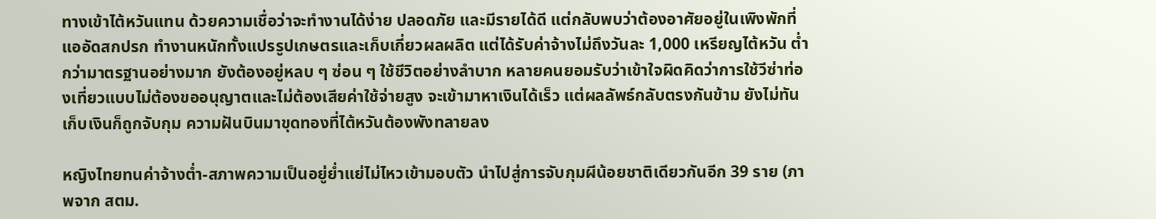ทางเข้าไต้หวันแทน ด้วยความเชื่อว่าจะทำงานได้ง่าย ปลอดภัย และมีรายได้ดี แต่กลับพบว่าต้องอาศัยอยู่ในเพิงพักที่แออัดสกปรก ทำงานหนักทั้งแปรรูปเกษตรและเก็บเกี่ยวผลผลิต แต่ได้รับค่าจ้างไม่ถึงวันละ 1,000 เหรียญไต้หวัน ต่ำกว่ามาตรฐานอย่างมาก ยังต้องอยู่หลบ ๆ ซ่อน ๆ ใช้ชีวิตอย่างลำบาก หลายคนยอมรับว่าเข้าใจผิดคิดว่าการใช้วีซ่าท่องเที่ยวแบบไม่ต้องขออนุญาตและไม่ต้องเสียค่าใช้จ่ายสูง จะเข้ามาหาเงินได้เร็ว แต่ผลลัพธ์กลับตรงกันข้าม ยังไม่ทันเก็บเงินก็ถูกจับกุม ความฝันบินมาขุดทองที่ไต้หวันต้องพังทลายลง

หญิงไทยทนค่าจ้างต่ำ-สภาพความเป็นอยู่ย่ำแย่ไม่ไหวเข้ามอบตัว นำไปสู่การจับกุมผีน้อยชาติเดียวกันอีก 39 ราย (ภาพจาก สตม.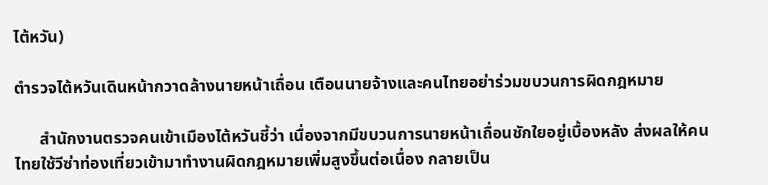ไต้หวัน)

ตำรวจไต้หวันเดินหน้ากวาดล้างนายหน้าเถื่อน เตือนนายจ้างและคนไทยอย่าร่วมขบวนการผิดกฎหมาย

      สำนักงานตรวจคนเข้าเมืองไต้หวันชี้ว่า เนื่องจากมีขบวนการนายหน้าเถื่อนชักใยอยู่เบื้องหลัง ส่งผลให้คนไทยใช้วีซ่าท่องเที่ยวเข้ามาทำงานผิดกฎหมายเพิ่มสูงขึ้นต่อเนื่อง กลายเป็น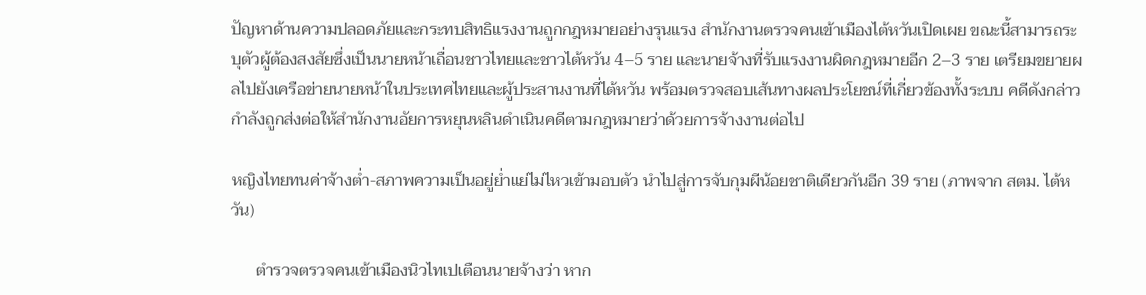ปัญหาด้านความปลอดภัยและกระทบสิทธิแรงงานถูกกฎหมายอย่างรุนแรง สำนักงานตรวจคนเข้าเมืองไต้หวันเปิดเผย ขณะนี้สามารถระบุตัวผู้ต้องสงสัยซึ่งเป็นนายหน้าเถื่อนชาวไทยและชาวไต้หวัน 4–5 ราย และนายจ้างที่รับแรงงานผิดกฎหมายอีก 2–3 ราย เตรียมขยายผลไปยังเครือข่ายนายหน้าในประเทศไทยและผู้ประสานงานที่ไต้หวัน พร้อมตรวจสอบเส้นทางผลประโยชน์ที่เกี่ยวข้องทั้งระบบ คดีดังกล่าวกำลังถูกส่งต่อให้สำนักงานอัยการหยุนหลินดำเนินคดีตามกฎหมายว่าด้วยการจ้างงานต่อไป

หญิงไทยทนค่าจ้างต่ำ-สภาพความเป็นอยู่ย่ำแย่ไม่ไหวเข้ามอบตัว นำไปสู่การจับกุมผีน้อยชาติเดียวกันอีก 39 ราย (ภาพจาก สตม. ไต้หวัน)

      ตำรวจตรวจคนเข้าเมืองนิวไทเปเตือนนายจ้างว่า หาก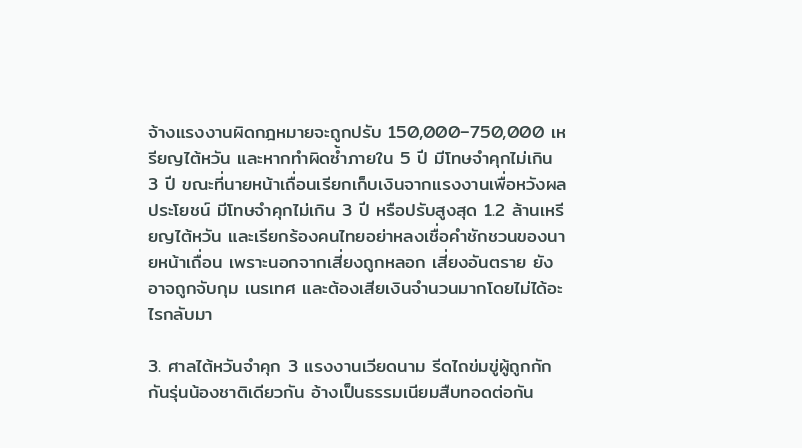จ้างแรงงานผิดกฎหมายจะถูกปรับ 150,000–750,000 เหรียญไต้หวัน และหากทำผิดซ้ำภายใน 5 ปี มีโทษจำคุกไม่เกิน 3 ปี ขณะที่นายหน้าเถื่อนเรียกเก็บเงินจากแรงงานเพื่อหวังผลประโยชน์ มีโทษจำคุกไม่เกิน 3 ปี หรือปรับสูงสุด 1.2 ล้านเหรียญไต้หวัน และเรียกร้องคนไทยอย่าหลงเชื่อคำชักชวนของนายหน้าเถื่อน เพราะนอกจากเสี่ยงถูกหลอก เสี่ยงอันตราย ยังอาจถูกจับกุม เนรเทศ และต้องเสียเงินจำนวนมากโดยไม่ได้อะไรกลับมา

3. ศาลไต้หวันจำคุก 3 แรงงานเวียดนาม รีดไถข่มขู่ผู้ถูกกักกันรุ่นน้องชาติเดียวกัน อ้างเป็นธรรมเนียมสืบทอดต่อกัน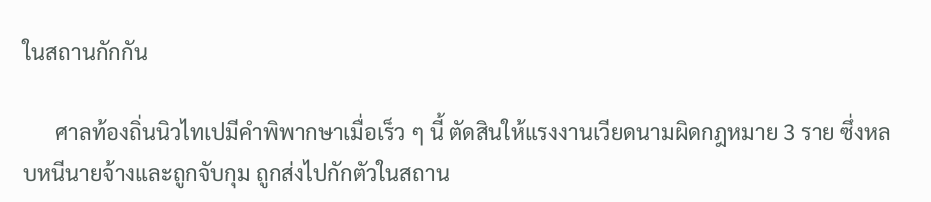ในสถานกักกัน

      ศาลท้องถิ่นนิวไทเปมีคำพิพากษาเมื่อเร็ว ๆ นี้ ตัดสินให้แรงงานเวียดนามผิดกฎหมาย 3 ราย ซึ่งหลบหนีนายจ้างและถูกจับกุม ถูกส่งไปกักตัวในสถาน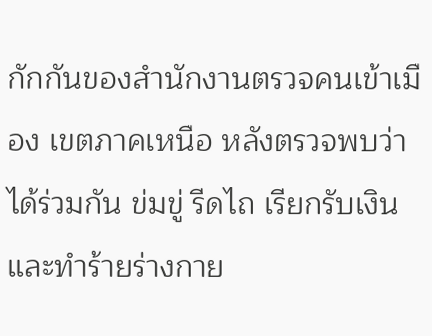กักกันของสำนักงานตรวจคนเข้าเมือง เขตภาคเหนือ หลังตรวจพบว่าได้ร่วมกัน ข่มขู่ รีดไถ เรียกรับเงิน และทำร้ายร่างกาย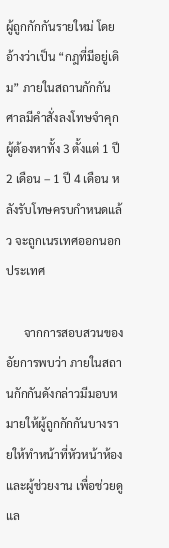ผู้ถูกกักกันรายใหม่ โดยอ้างว่าเป็น “กฎที่มีอยู่เดิม” ภายในสถานกักกัน ศาลมีคำสั่งลงโทษจำคุกผู้ต้องหาทั้ง 3 ตั้งแต่ 1 ปี 2 เดือน – 1 ปี 4 เดือน หลังรับโทษครบกำหนดแล้ว จะถูกเนรเทศออกนอกประเทศ

      จากการสอบสวนของอัยการพบว่า ภายในสถานกักกันดังกล่าวมีมอบหมายให้ผู้ถูกกักกันบางรายให้ทำหน้าที่หัวหน้าห้อง และผู้ช่วยงาน เพื่อช่วยดูแล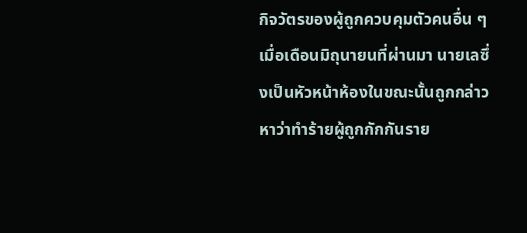กิจวัตรของผู้ถูกควบคุมตัวคนอื่น ๆ เมื่อเดือนมิถุนายนที่ผ่านมา นายเลซึ่งเป็นหัวหน้าห้องในขณะนั้นถูกกล่าวหาว่าทำร้ายผู้ถูกกักกันราย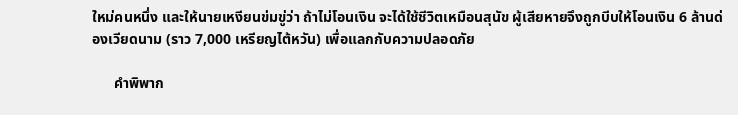ใหม่คนหนึ่ง และให้นายเหงียนข่มขู่ว่า ถ้าไม่โอนเงิน จะได้ใช้ชีวิตเหมือนสุนัข ผู้เสียหายจึงถูกบีบให้โอนเงิน 6 ล้านด่องเวียดนาม (ราว 7,000 เหรียญไต้หวัน) เพื่อแลกกับความปลอดภัย

      คำพิพาก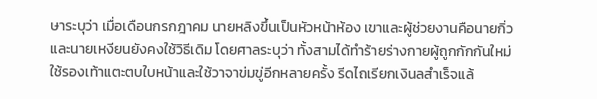ษาระบุว่า เมื่อเดือนกรกฎาคม นายหลิงขึ้นเป็นหัวหน้าห้อง เขาและผู้ช่วยงานคือนายกิ่วและนายเหงียนยังคงใช้วิธีเดิม โดยศาลระบุว่า ทั้งสามได้ทำร้ายร่างกายผู้ถูกกักกันใหม่ ใช้รองเท้าแตะตบใบหน้าและใช้วาจาข่มขู่อีกหลายครั้ง รีดไถเรียกเงินลสำเร็จแล้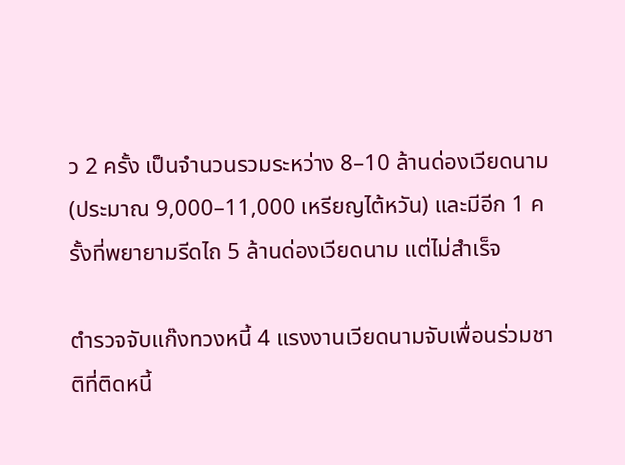ว 2 ครั้ง เป็นจำนวนรวมระหว่าง 8–10 ล้านด่องเวียดนาม (ประมาณ 9,000–11,000 เหรียญไต้หวัน) และมีอีก 1 ครั้งที่พยายามรีดไถ 5 ล้านด่องเวียดนาม แต่ไม่สำเร็จ

ตำรวจจับแก๊งทวงหนี้ 4 แรงงานเวียดนามจับเพื่อนร่วมชาติที่ติดหนี้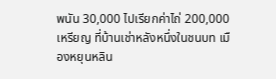พนัน 30,000 ไปเรียกค่าไถ่ 200,000 เหรียญ ที่บ้านเช่าหลังหนึ่งในชนบท เมืองหยุนหลิน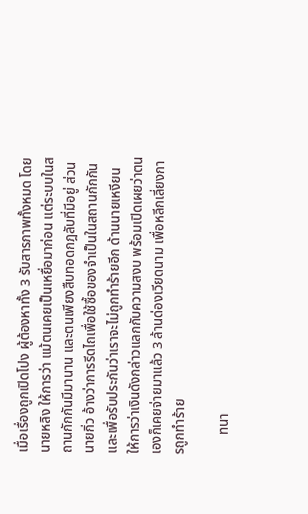เมื่อเรื่องถูกเปิดโปง ผู้ต้องหาทั้ง 3 รับสารภาพทั้งหมด โดยนายหลิง ให้การว่า แม้ตนเคยเป็นเหยื่อมาก่อน แต่ระบบในสถานกักกันมีมานาน และตนเพียงสืบทอดกฎลับที่มีอยู่ ส่วนนายกิ่ว อ้างว่าการรีดไถเพื่อใช้ซื้อของจำเป็นในสถานกักกัน และเพื่อรับประกันว่าเราจะไม่ถูกทำร้ายอีก ด้านนายเหงียน ให้การว่าเงินดังกล่าวแลกกับความสงบ พร้อมเปิดเผยว่าตนเองก็เคยจ่ายมาแล้ว 3 ล้านด่องเวียดนาม เพื่อหลีกเลี่ยงการถูกทำร้าย

      ทนา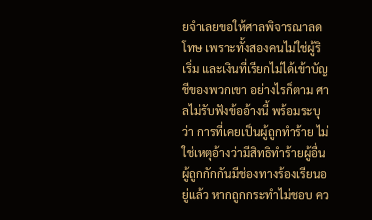ยจำเลยขอให้ศาลพิจารณาลดโทษ เพราะทั้งสองคนไม่ใช่ผู้ริเริ่ม และเงินที่เรียกไม่ได้เข้าบัญชีของพวกเขา อย่างไรก็ตาม ศาลไม่รับฟังข้ออ้างนี้ พร้อมระบุว่า การที่เคยเป็นผู้ถูกทำร้าย ไม่ใช่เหตุอ้างว่ามีสิทธิทำร้ายผู้อื่น ผู้ถูกกักกันมีช่องทางร้องเรียนอยู่แล้ว หากถูกกระทำไม่ชอบ คว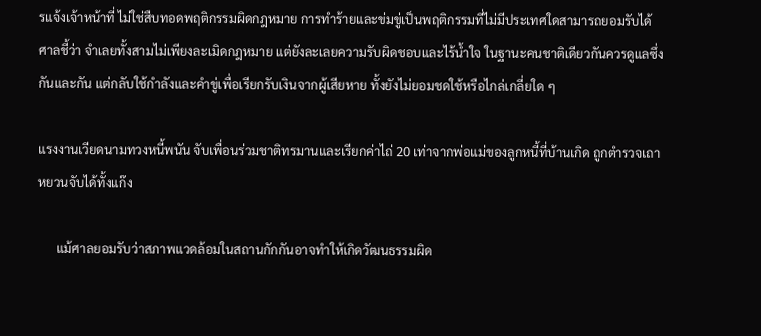รแจ้งเจ้าหน้าที่ ไม่ใช่สืบทอดพฤติกรรมผิดกฎหมาย การทำร้ายและข่มขู่เป็นพฤติกรรมที่ไม่มีประเทศใดสามารถยอมรับได้ ศาลชี้ว่า จำเลยทั้งสามไม่เพียงละเมิดกฎหมาย แต่ยังละเลยความรับผิดชอบและไร้น้ำใจ ในฐานะคนชาติเดียวกันควรดูแลซึ่งกันและกัน แต่กลับใช้กำลังและคำขู่เพื่อเรียกรับเงินจากผู้เสียหาย ทั้งยังไม่ยอมชดใช้หรือไกล่เกลี่ยใด ๆ

แรงงานเวียดนามทวงหนี้พนัน จับเพื่อนร่วมชาติทรมานและเรียกค่าไถ่ 20 เท่าจากพ่อแม่ของลูกหนี้ที่บ้านเกิด ถูกตำรวจเถาหยวนจับได้ทั้งแก๊ง

      แม้ศาลยอมรับว่าสภาพแวดล้อมในสถานกักกันอาจทำให้เกิดวัฒนธรรมผิด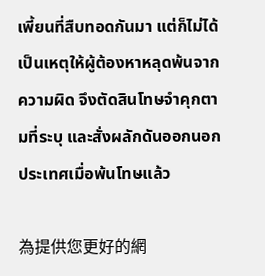เพี้ยนที่สืบทอดกันมา แต่ก็ไม่ได้เป็นเหตุให้ผู้ต้องหาหลุดพ้นจากความผิด จึงตัดสินโทษจำคุกตามที่ระบุ และสั่งผลักดันออกนอกประเทศเมื่อพ้นโทษแล้ว

為提供您更好的網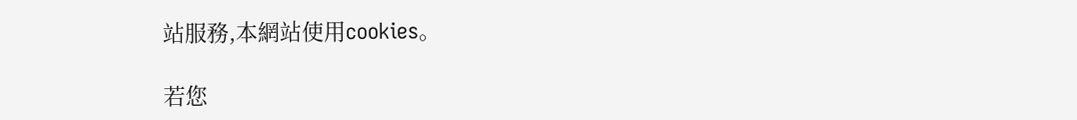站服務,本網站使用cookies。

若您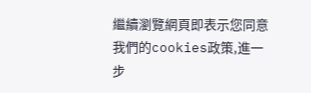繼續瀏覽網頁即表示您同意我們的cookies政策,進一步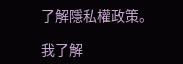了解隱私權政策。

我了解